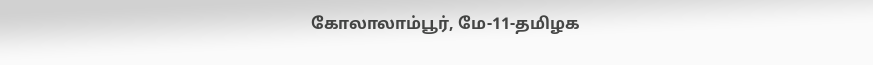கோலாலாம்பூர், மே-11-தமிழக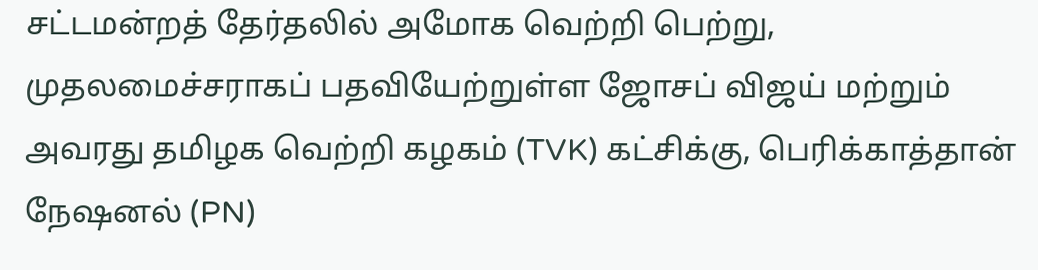சட்டமன்றத் தேர்தலில் அமோக வெற்றி பெற்று, முதலமைச்சராகப் பதவியேற்றுள்ள ஜோசப் விஜய் மற்றும் அவரது தமிழக வெற்றி கழகம் (TVK) கட்சிக்கு, பெரிக்காத்தான் நேஷனல் (PN)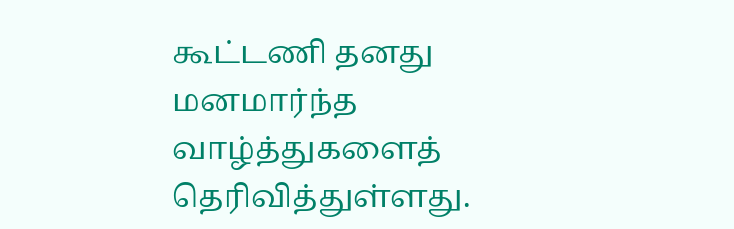கூட்டணி தனது மனமார்ந்த வாழ்த்துகளைத் தெரிவித்துள்ளது.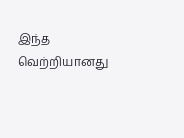இந்த வெற்றியானது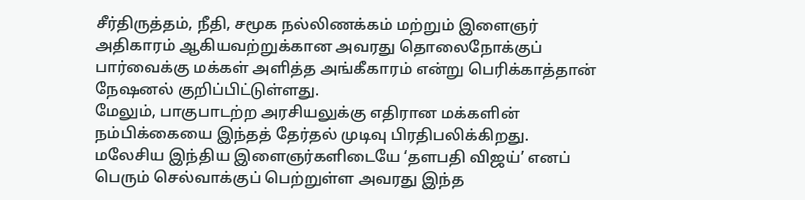சீர்திருத்தம், நீதி, சமூக நல்லிணக்கம் மற்றும் இளைஞர் அதிகாரம் ஆகியவற்றுக்கான அவரது தொலைநோக்குப் பார்வைக்கு மக்கள் அளித்த அங்கீகாரம் என்று பெரிக்காத்தான் நேஷனல் குறிப்பிட்டுள்ளது.
மேலும், பாகுபாடற்ற அரசியலுக்கு எதிரான மக்களின் நம்பிக்கையை இந்தத் தேர்தல் முடிவு பிரதிபலிக்கிறது.
மலேசிய இந்திய இளைஞர்களிடையே ‘தளபதி விஜய்’ எனப் பெரும் செல்வாக்குப் பெற்றுள்ள அவரது இந்த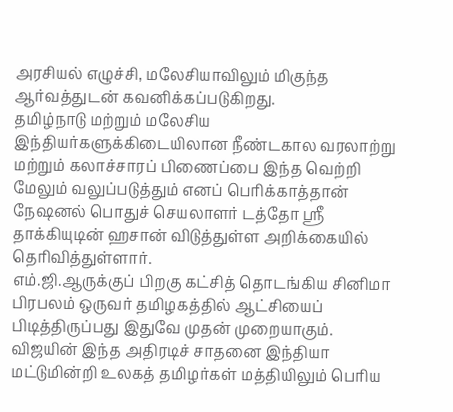அரசியல் எழுச்சி, மலேசியாவிலும் மிகுந்த ஆர்வத்துடன் கவனிக்கப்படுகிறது.
தமிழ்நாடு மற்றும் மலேசிய இந்தியர்களுக்கிடையிலான நீண்டகால வரலாற்று மற்றும் கலாச்சாரப் பிணைப்பை இந்த வெற்றி மேலும் வலுப்படுத்தும் எனப் பெரிக்காத்தான் நேஷனல் பொதுச் செயலாளர் டத்தோ ஸ்ரீ தாக்கியுடின் ஹசான் விடுத்துள்ள அறிக்கையில் தெரிவித்துள்ளார்.
எம்.ஜி.ஆருக்குப் பிறகு கட்சித் தொடங்கிய சினிமா பிரபலம் ஒருவர் தமிழகத்தில் ஆட்சியைப் பிடித்திருப்பது இதுவே முதன் முறையாகும்.
விஜயின் இந்த அதிரடிச் சாதனை இந்தியா மட்டுமின்றி உலகத் தமிழர்கள் மத்தியிலும் பெரிய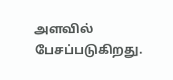அளவில் பேசப்படுகிறது.